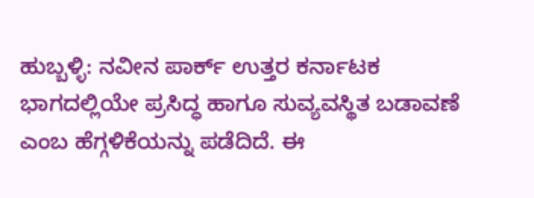ಹುಬ್ಬಳ್ಳಿ: ನವೀನ ಪಾರ್ಕ್ ಉತ್ತರ ಕರ್ನಾಟಕ ಭಾಗದಲ್ಲಿಯೇ ಪ್ರಸಿದ್ಧ ಹಾಗೂ ಸುವ್ಯವಸ್ಥಿತ ಬಡಾವಣೆ ಎಂಬ ಹೆಗ್ಗಳಿಕೆಯನ್ನು ಪಡೆದಿದೆ. ಈ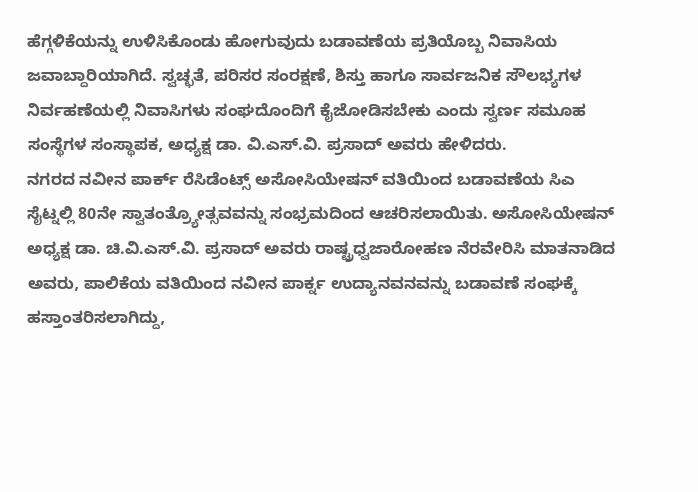ಹೆಗ್ಗಳಿಕೆಯನ್ನು ಉಳಿಸಿಕೊಂಡು ಹೋಗುವುದು ಬಡಾವಣೆಯ ಪ್ರತಿಯೊಬ್ಬ ನಿವಾಸಿಯ ಜವಾಬ್ದಾರಿಯಾಗಿದೆ. ಸ್ವಚ್ಛತೆ, ಪರಿಸರ ಸಂರಕ್ಷಣೆ, ಶಿಸ್ತು ಹಾಗೂ ಸಾರ್ವಜನಿಕ ಸೌಲಭ್ಯಗಳ ನಿರ್ವಹಣೆಯಲ್ಲಿ ನಿವಾಸಿಗಳು ಸಂಘದೊಂದಿಗೆ ಕೈಜೋಡಿಸಬೇಕು ಎಂದು ಸ್ವರ್ಣ ಸಮೂಹ ಸಂಸ್ಥೆಗಳ ಸಂಸ್ಥಾಪಕ, ಅಧ್ಯಕ್ಷ ಡಾ. ವಿ.ಎಸ್.ವಿ. ಪ್ರಸಾದ್ ಅವರು ಹೇಳಿದರು.
ನಗರದ ನವೀನ ಪಾರ್ಕ್ ರೆಸಿಡೆಂಟ್ಸ್ ಅಸೋಸಿಯೇಷನ್ ವತಿಯಿಂದ ಬಡಾವಣೆಯ ಸಿಎ ಸೈಟ್ನಲ್ಲಿ 80ನೇ ಸ್ವಾತಂತ್ರ್ಯೋತ್ಸವವನ್ನು ಸಂಭ್ರಮದಿಂದ ಆಚರಿಸಲಾಯಿತು. ಅಸೋಸಿಯೇಷನ್ ಅಧ್ಯಕ್ಷ ಡಾ. ಚಿ.ವಿ.ಎಸ್.ವಿ. ಪ್ರಸಾದ್ ಅವರು ರಾಷ್ಟ್ರಧ್ವಜಾರೋಹಣ ನೆರವೇರಿಸಿ ಮಾತನಾಡಿದ ಅವರು, ಪಾಲಿಕೆಯ ವತಿಯಿಂದ ನವೀನ ಪಾರ್ಕ್ನ ಉದ್ಯಾನವನವನ್ನು ಬಡಾವಣೆ ಸಂಘಕ್ಕೆ ಹಸ್ತಾಂತರಿಸಲಾಗಿದ್ದು,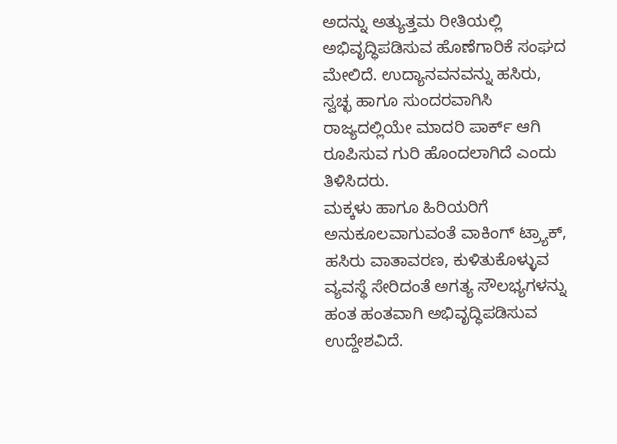ಅದನ್ನು ಅತ್ಯುತ್ತಮ ರೀತಿಯಲ್ಲಿ ಅಭಿವೃದ್ಧಿಪಡಿಸುವ ಹೊಣೆಗಾರಿಕೆ ಸಂಘದ ಮೇಲಿದೆ. ಉದ್ಯಾನವನವನ್ನು ಹಸಿರು, ಸ್ವಚ್ಛ ಹಾಗೂ ಸುಂದರವಾಗಿಸಿ ರಾಜ್ಯದಲ್ಲಿಯೇ ಮಾದರಿ ಪಾರ್ಕ್ ಆಗಿ ರೂಪಿಸುವ ಗುರಿ ಹೊಂದಲಾಗಿದೆ ಎಂದು ತಿಳಿಸಿದರು.
ಮಕ್ಕಳು ಹಾಗೂ ಹಿರಿಯರಿಗೆ ಅನುಕೂಲವಾಗುವಂತೆ ವಾಕಿಂಗ್ ಟ್ರ್ಯಾಕ್, ಹಸಿರು ವಾತಾವರಣ, ಕುಳಿತುಕೊಳ್ಳುವ ವ್ಯವಸ್ಥೆ ಸೇರಿದಂತೆ ಅಗತ್ಯ ಸೌಲಭ್ಯಗಳನ್ನು ಹಂತ ಹಂತವಾಗಿ ಅಭಿವೃದ್ಧಿಪಡಿಸುವ ಉದ್ದೇಶವಿದೆ.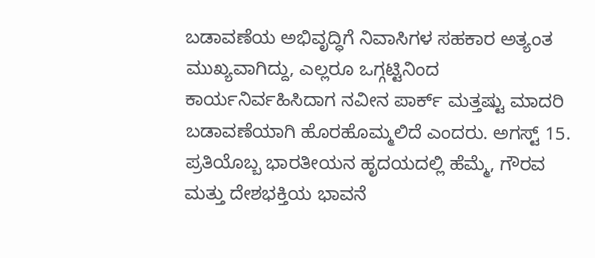ಬಡಾವಣೆಯ ಅಭಿವೃದ್ಧಿಗೆ ನಿವಾಸಿಗಳ ಸಹಕಾರ ಅತ್ಯಂತ ಮುಖ್ಯವಾಗಿದ್ದು, ಎಲ್ಲರೂ ಒಗ್ಗಟ್ಟಿನಿಂದ ಕಾರ್ಯನಿರ್ವಹಿಸಿದಾಗ ನವೀನ ಪಾರ್ಕ್ ಮತ್ತಷ್ಟು ಮಾದರಿ ಬಡಾವಣೆಯಾಗಿ ಹೊರಹೊಮ್ಮಲಿದೆ ಎಂದರು. ಅಗಸ್ಟ್ 15. ಪ್ರತಿಯೊಬ್ಬ ಭಾರತೀಯನ ಹೃದಯದಲ್ಲಿ ಹೆಮ್ಮೆ, ಗೌರವ ಮತ್ತು ದೇಶಭಕ್ತಿಯ ಭಾವನೆ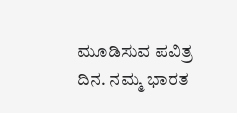ಮೂಡಿಸುವ ಪವಿತ್ರ ದಿನ. ನಮ್ಮ ಭಾರತ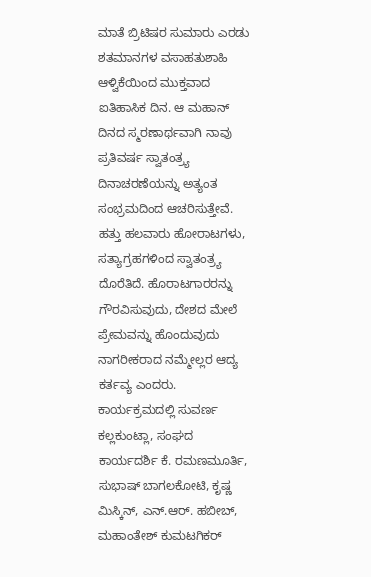ಮಾತೆ ಬ್ರಿಟಿಷರ ಸುಮಾರು ಎರಡು ಶತಮಾನಗಳ ವಸಾಹತುಶಾಹಿ ಆಳ್ವಿಕೆಯಿಂದ ಮುಕ್ತವಾದ ಐತಿಹಾಸಿಕ ದಿನ. ಆ ಮಹಾನ್ ದಿನದ ಸ್ಮರಣಾರ್ಥವಾಗಿ ನಾವು ಪ್ರತಿವರ್ಷ ಸ್ವಾತಂತ್ರ್ಯ ದಿನಾಚರಣೆಯನ್ನು ಅತ್ಯಂತ ಸಂಭ್ರಮದಿಂದ ಆಚರಿಸುತ್ತೇವೆ. ಹತ್ತು ಹಲವಾರು ಹೋರಾಟಗಳು, ಸತ್ಯಾಗ್ರಹಗಳಿಂದ ಸ್ವಾತಂತ್ರ್ಯ ದೊರೆತಿದೆ. ಹೊರಾಟಗಾರರನ್ನು ಗೌರವಿಸುವುದು, ದೇಶದ ಮೇಲೆ ಪ್ರೇಮವನ್ನು ಹೊಂದುವುದು ನಾಗರೀಕರಾದ ನಮ್ಮೇಲ್ಲರ ಆದ್ಯ ಕರ್ತವ್ಯ ಎಂದರು.
ಕಾರ್ಯಕ್ರಮದಲ್ಲಿ ಸುವರ್ಣ ಕಲ್ಲಕುಂಟ್ಲಾ, ಸಂಘದ ಕಾರ್ಯದರ್ಶಿ ಕೆ. ರಮಣಮೂರ್ತಿ, ಸುಭಾಷ್ ಬಾಗಲಕೋಟಿ, ಕೃಷ್ಣ ಮಿಸ್ಕಿನ್, ಎನ್.ಆರ್. ಹಬೀಬ್, ಮಹಾಂತೇಶ್ ಕುಮಟಗಿಕರ್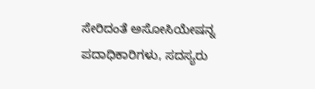ಸೇರಿದಂತೆ ಅಸೋಸಿಯೇಷನ್ನ ಪದಾಧಿಕಾರಿಗಳು, ಸದಸ್ಯರು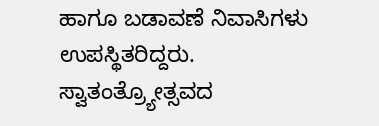ಹಾಗೂ ಬಡಾವಣೆ ನಿವಾಸಿಗಳು ಉಪಸ್ಥಿತರಿದ್ದರು.
ಸ್ವಾತಂತ್ರ್ಯೋತ್ಸವದ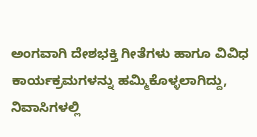ಅಂಗವಾಗಿ ದೇಶಭಕ್ತಿ ಗೀತೆಗಳು ಹಾಗೂ ವಿವಿಧ ಕಾರ್ಯಕ್ರಮಗಳನ್ನು ಹಮ್ಮಿಕೊಳ್ಳಲಾಗಿದ್ದು, ನಿವಾಸಿಗಳಲ್ಲಿ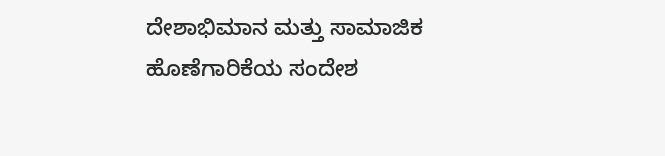ದೇಶಾಭಿಮಾನ ಮತ್ತು ಸಾಮಾಜಿಕ ಹೊಣೆಗಾರಿಕೆಯ ಸಂದೇಶ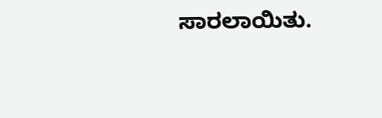ಸಾರಲಾಯಿತು.